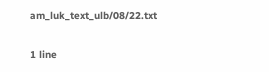am_luk_text_ulb/08/22.txt

1 line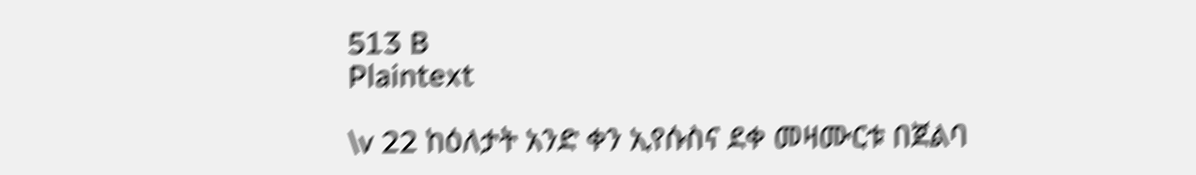513 B
Plaintext

\v 22 ከዕለታት አንድ ቀን ኢየሱስና ደቀ መዛሙርቱ በጀልባ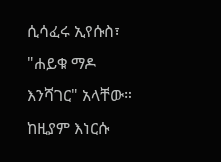ሲሳፈሩ ኢየሱስ፣ "ሐይቁ ማዶ እንሻገር" አላቸው። ከዚያም እነርሱ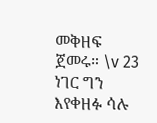መቅዘፍ ጀመሩ። \v 23 ነገር ግን እየቀዘፉ ሳሉ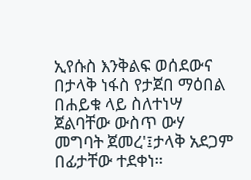ኢየሱስ እንቅልፍ ወሰደውና በታላቅ ነፋስ የታጀበ ማዕበል በሐይቁ ላይ ስለተነሣ ጀልባቸው ውስጥ ውሃ መግባት ጀመረ'፤ታላቅ አደጋም በፊታቸው ተደቀነ።